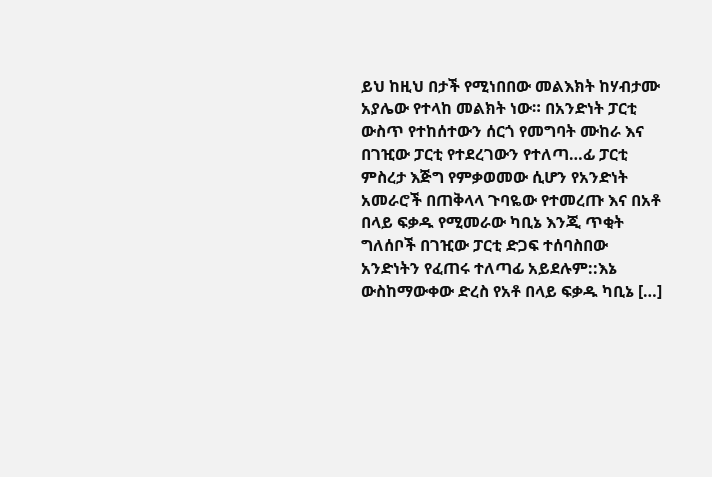ይህ ከዚህ በታች የሚነበበው መልእክት ከሃብታሙ አያሌው የተላከ መልክት ነው። በአንድነት ፓርቲ ውስጥ የተከሰተውን ሰርጎ የመግባት ሙከራ እና በገዢው ፓርቲ የተደረገውን የተለጣ…ፊ ፓርቲ ምስረታ እጅግ የምቃወመው ሲሆን የአንድነት አመራሮች በጠቅላላ ጉባዬው የተመረጡ እና በአቶ በላይ ፍቃዱ የሚመራው ካቢኔ እንጂ ጥቂት ግለሰቦች በገዢው ፓርቲ ድጋፍ ተሰባስበው አንድነትን የፈጠሩ ተለጣፊ አይደሉም::እኔ ውስከማውቀው ድረስ የአቶ በላይ ፍቃዱ ካቢኔ […]